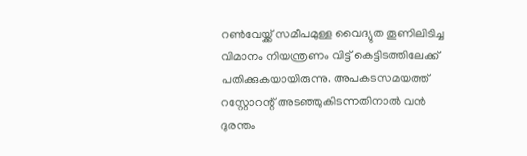റൺവേയ്ക്ക് സമീപമുള്ള വൈദ്യുത തൂണിലിടിച്ച വിമാനം നിയന്ത്രണം വിട്ട് കെട്ടിടത്തിലേക്ക് പതിക്കുകയായിരുന്നു. അപകടസമയത്ത് റസ്റ്റോറന്റ് അടഞ്ഞുകിടന്നതിനാൽ വൻ ദുരന്തം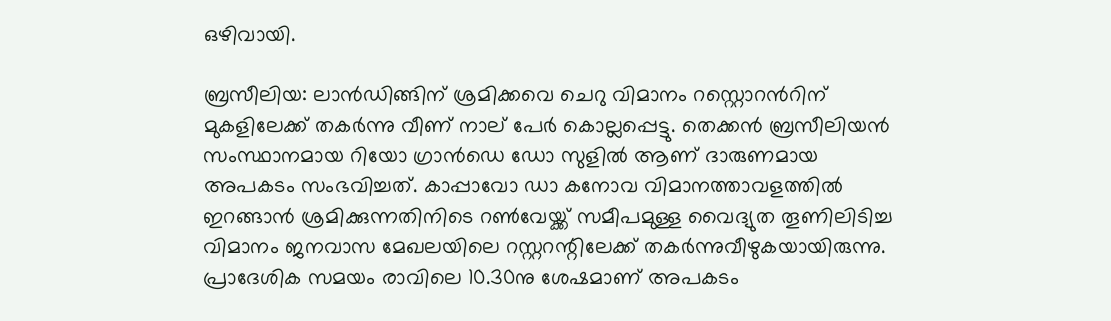ഒഴിവായി.

ബ്രസീലിയ: ലാൻഡിങ്ങിന് ശ്രമിക്കവെ ചെറു വിമാനം റസ്റ്റൊറന്‍റിന് മുകളിലേക്ക് തകർന്നു വീണ് നാല് പേർ കൊല്ലപ്പെട്ടു. തെക്കൻ ബ്രസീലിയൻ സംസ്ഥാനമായ റിയോ ഗ്രാൻഡെ ഡോ സുളിൽ ആണ് ദാരുണമായ അപകടം സംഭവിച്ചത്. കാപ്പാവോ ഡാ കനോവ വിമാനത്താവളത്തിൽ ഇറങ്ങാൻ ശ്രമിക്കുന്നതിനിടെ റൺവേയ്ക്ക് സമീപമുള്ള വൈദ്യുത തൂണിലിടിച്ച വിമാനം ജനവാസ മേഖലയിലെ റസ്റ്ററന്റിലേക്ക് തകർന്നുവീഴുകയായിരുന്നു. പ്രാദേശിക സമയം രാവിലെ 10.30നു ശേഷമാണ് അപകടം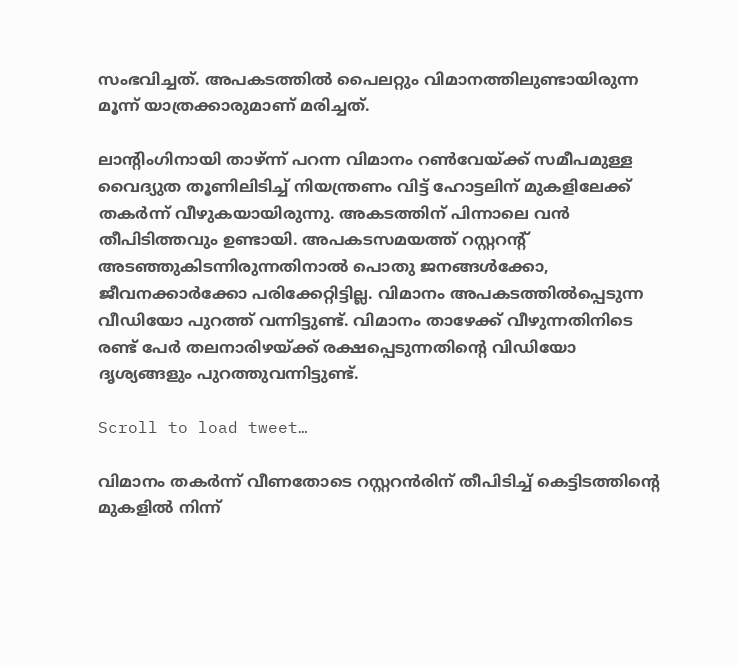സംഭവിച്ചത്. അപകടത്തിൽ പൈലറ്റും വിമാനത്തിലുണ്ടായിരുന്ന മൂന്ന് യാത്രക്കാരുമാണ് മരിച്ചത്.

ലാന്‍റിംഗിനായി താഴ്ന്ന് പറന്ന വിമാനം റൺവേയ്ക്ക് സമീപമുള്ള വൈദ്യുത തൂണിലിടിച്ച് നിയന്ത്രണം വിട്ട് ഹോട്ടലിന് മുകളിലേക്ക് തക‍ർന്ന് വീഴുകയായിരുന്നു. അകടത്തിന് പിന്നാലെ വൻ തീപിടിത്തവും ഉണ്ടായി. അപകടസമയത്ത് റസ്റ്ററന്‍റ് അടഞ്ഞുകിടന്നിരുന്നതിനാൽ പൊതു ജനങ്ങൾക്കോ, ജീവനക്കാർക്കോ പരിക്കേറ്റിട്ടില്ല. വിമാനം അപകടത്തിൽപ്പെടുന്ന വീഡിയോ പുറത്ത് വന്നിട്ടുണ്ട്. വിമാനം താഴേക്ക് വീഴുന്നതിനിടെ രണ്ട് പേർ തലനാരിഴയ്ക്ക് രക്ഷപ്പെടുന്നതിന്റെ വിഡിയോ ദൃശ്യങ്ങളും പുറത്തുവന്നിട്ടുണ്ട്.

Scroll to load tweet…

വിമാനം തകർന്ന് വീണതോടെ റസ്റ്ററന്‍രിന് തീപിടിച്ച് കെട്ടിടത്തിന്റെ മുകളിൽ നിന്ന്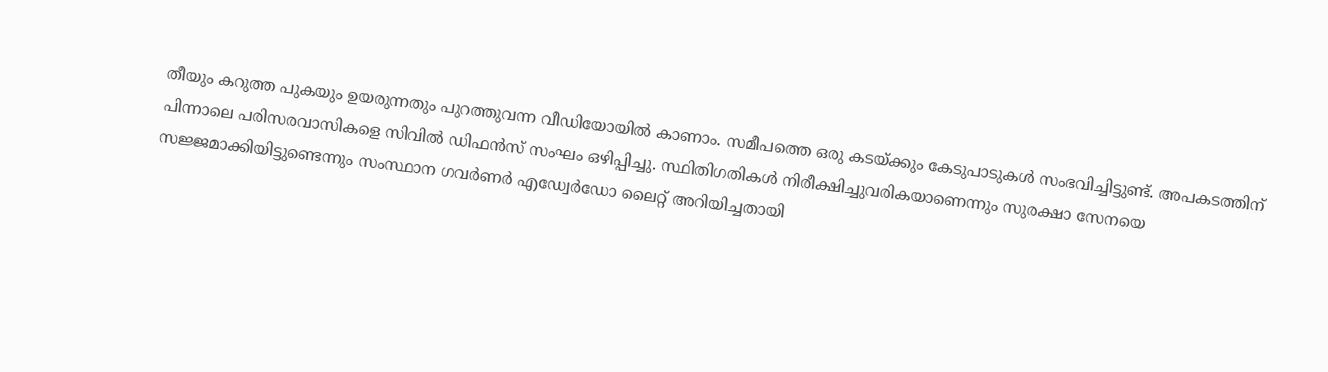തീയും കറുത്ത പുകയും ഉയരുന്നതും പുറത്തുവന്ന വീഡിയോയിൽ കാണാം. സമീപത്തെ ഒരു കടയ്ക്കും കേടുപാടുകൾ സംഭവിച്ചിട്ടുണ്ട്. അപകടത്തിന് പിന്നാലെ പരിസരവാസികളെ സിവിൽ ഡിഫൻസ് സംഘം ഒഴിപ്പിച്ചു. സ്ഥിതിഗതികൾ നിരീക്ഷിച്ചുവരികയാണെന്നും സുരക്ഷാ സേനയെ സജ്ജമാക്കിയിട്ടുണ്ടെന്നും സംസ്ഥാന ഗവർണർ എഡ്വേർഡോ ലൈറ്റ് അറിയിച്ചതായി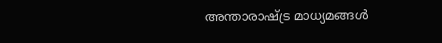അന്താരാഷ്ട്ര മാധ്യമങ്ങൾ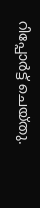റിപ്പോർട്ട് ചെയ്തു.